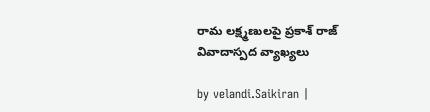రామ లక్ష్మణులపై ప్రకాశ్ రాజ్ వివాదాస్పద వ్యాఖ్యలు

by velandi.Saikiran |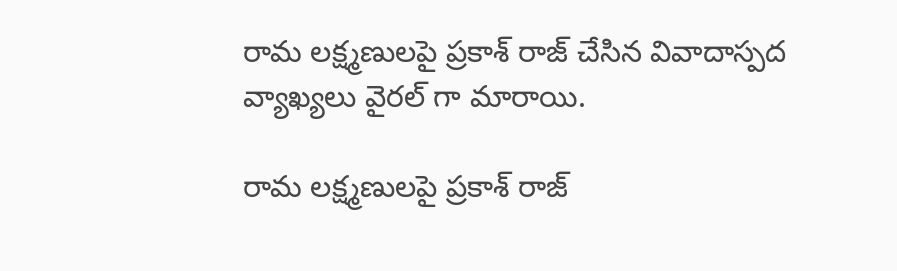రామ లక్ష్మణులపై ప్రకాశ్ రాజ్ చేసిన వివాదాస్పద వ్యాఖ్యలు వైర‌ల్ గా మారాయి.

రామ లక్ష్మణులపై ప్రకాశ్ రాజ్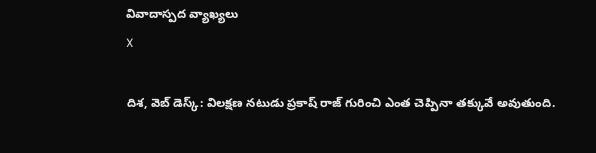వివాదాస్పద వ్యాఖ్యలు
X

దిశ‌, వెబ్ డెస్క్: విలక్షణ నటుడు ప్రకాష్ రాజ్ గురించి ఎంత చెప్పినా తక్కువే అవుతుంది.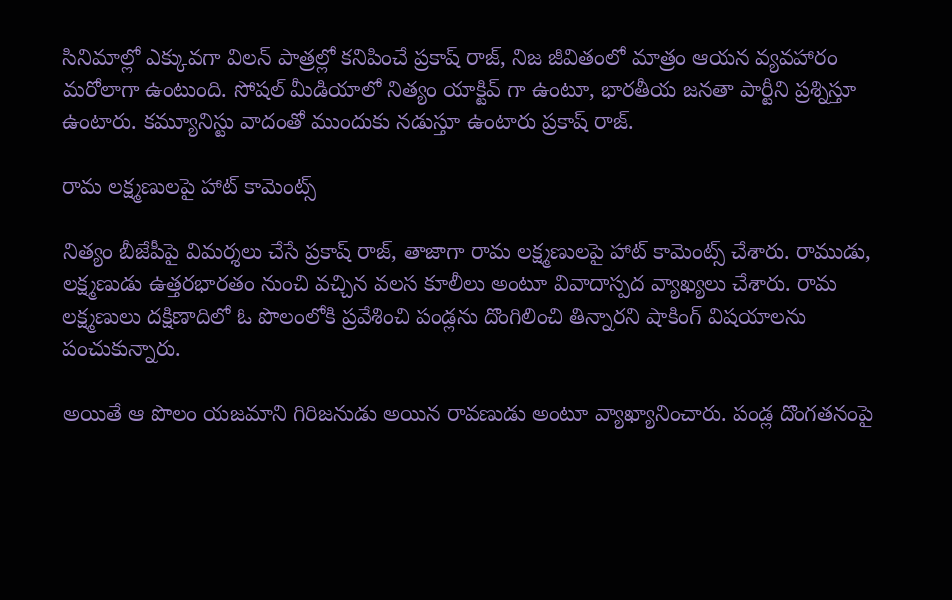సినిమాల్లో ఎక్కువ‌గా విలన్ పాత్రల్లో కనిపించే ప్రకాష్ రాజ్, నిజ జీవితంలో మాత్రం ఆయన వ్యవహారం మరోలాగా ఉంటుంది. సోషల్ మీడియాలో నిత్యం యాక్టివ్ గా ఉంటూ, భారతీయ జనతా పార్టీని ప్రశ్నిస్తూ ఉంటారు. కమ్యూనిస్టు వాదంతో ముందుకు నడుస్తూ ఉంటారు ప్రకాష్ రాజ్.

రామ లక్ష్మణులపై హాట్ కామెంట్స్

నిత్యం బీజేపీపై విమ‌ర్శ‌లు చేసే ప్ర‌కాష్ రాజ్, తాజాగా రామ లక్ష్మణులపై హాట్ కామెంట్స్ చేశారు. రాముడు, లక్ష్మణుడు ఉత్తరభారతం నుంచి వచ్చిన వలస కూలీలు అంటూ వివాదాస్పద వ్యాఖ్యలు చేశారు. రామ లక్ష్మణులు దక్షిణాదిలో ఓ పొలంలోకి ప్రవేశించి పండ్లను దొంగిలించి తిన్నారని షాకింగ్ విషయాలను పంచుకున్నారు.

అయితే ఆ పొలం యజమాని గిరిజనుడు అయిన రావణుడు అంటూ వ్యాఖ్యానించారు. పండ్ల దొంగతనంపై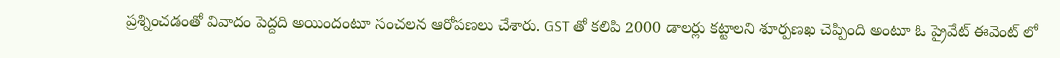ప్రశ్నించడంతో వివాదం పెద్దది అయిందంటూ సంచలన ఆరోపణలు చేశారు. GST తో కలిపి 2000 డాలర్లు కట్టాలని శూర్పణఖ చెప్పింది అంటూ ఓ ప్రైవేట్ ఈవెంట్ లో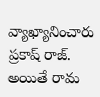వ్యాఖ్యానించారు ప్రకాష్ రాజ్. అయితే రామ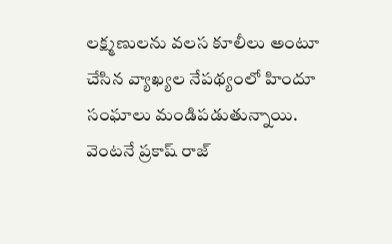లక్ష్మణులను వలస కూలీలు అంటూ చేసిన వ్యాఖ్యల నేపథ్యంలో హిందూ సంఘాలు మండిపడుతున్నాయి. వెంట‌నే ప్ర‌కాష్ రాజ్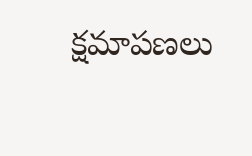క్ష‌మాప‌ణ‌లు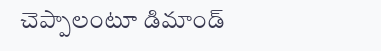చెప్పాలంటూ డిమాండ్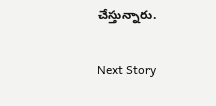చేస్తున్నారు.

Next Story